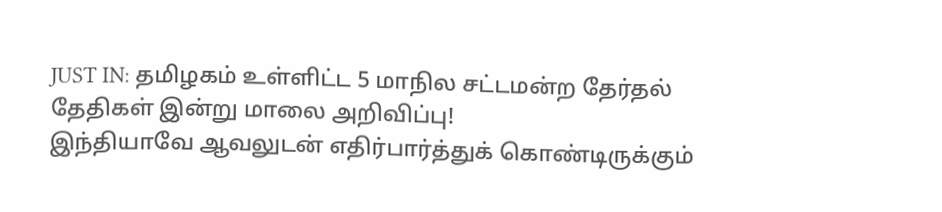JUST IN: தமிழகம் உள்ளிட்ட 5 மாநில சட்டமன்ற தேர்தல் தேதிகள் இன்று மாலை அறிவிப்பு!
இந்தியாவே ஆவலுடன் எதிர்பார்த்துக் கொண்டிருக்கும்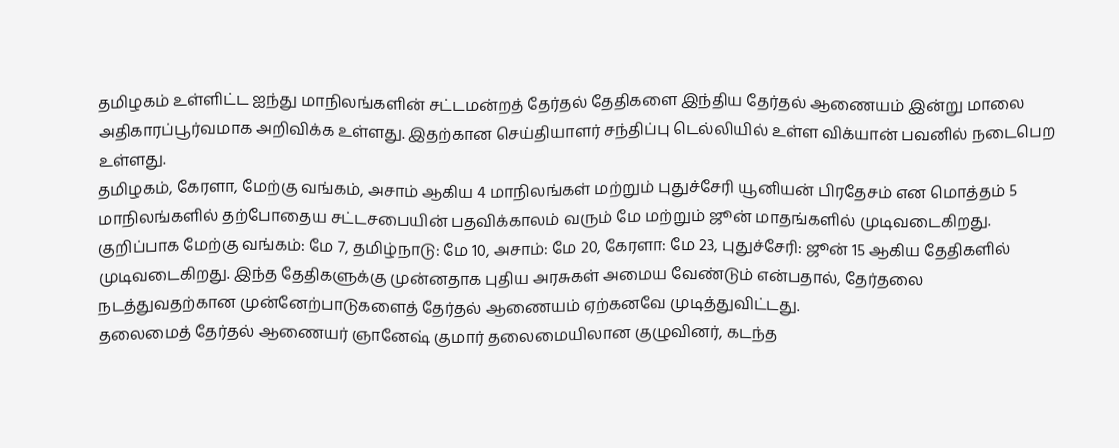தமிழகம் உள்ளிட்ட ஐந்து மாநிலங்களின் சட்டமன்றத் தேர்தல் தேதிகளை இந்திய தேர்தல் ஆணையம் இன்று மாலை அதிகாரப்பூர்வமாக அறிவிக்க உள்ளது. இதற்கான செய்தியாளர் சந்திப்பு டெல்லியில் உள்ள விக்யான் பவனில் நடைபெற உள்ளது.
தமிழகம், கேரளா, மேற்கு வங்கம், அசாம் ஆகிய 4 மாநிலங்கள் மற்றும் புதுச்சேரி யூனியன் பிரதேசம் என மொத்தம் 5 மாநிலங்களில் தற்போதைய சட்டசபையின் பதவிக்காலம் வரும் மே மற்றும் ஜூன் மாதங்களில் முடிவடைகிறது. குறிப்பாக மேற்கு வங்கம்: மே 7, தமிழ்நாடு: மே 10, அசாம்: மே 20, கேரளா: மே 23, புதுச்சேரி: ஜூன் 15 ஆகிய தேதிகளில் முடிவடைகிறது. இந்த தேதிகளுக்கு முன்னதாக புதிய அரசுகள் அமைய வேண்டும் என்பதால், தேர்தலை நடத்துவதற்கான முன்னேற்பாடுகளைத் தேர்தல் ஆணையம் ஏற்கனவே முடித்துவிட்டது.
தலைமைத் தேர்தல் ஆணையர் ஞானேஷ் குமார் தலைமையிலான குழுவினர், கடந்த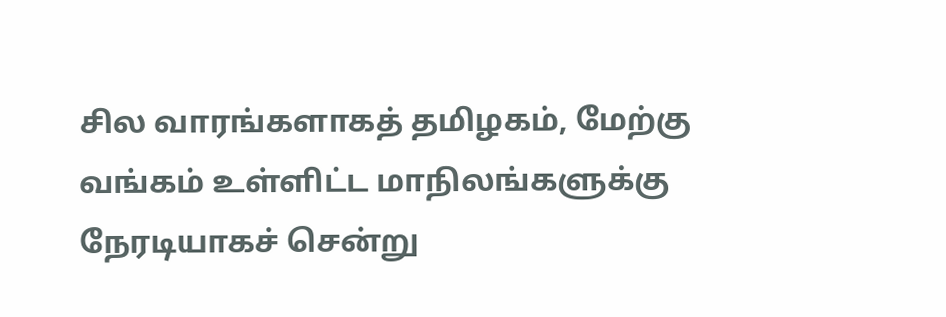சில வாரங்களாகத் தமிழகம், மேற்கு வங்கம் உள்ளிட்ட மாநிலங்களுக்கு நேரடியாகச் சென்று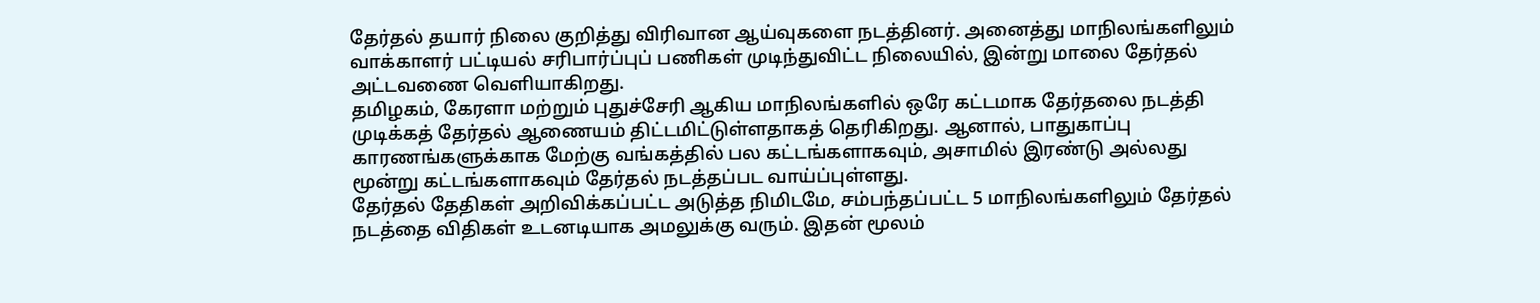தேர்தல் தயார் நிலை குறித்து விரிவான ஆய்வுகளை நடத்தினர். அனைத்து மாநிலங்களிலும் வாக்காளர் பட்டியல் சரிபார்ப்புப் பணிகள் முடிந்துவிட்ட நிலையில், இன்று மாலை தேர்தல் அட்டவணை வெளியாகிறது.
தமிழகம், கேரளா மற்றும் புதுச்சேரி ஆகிய மாநிலங்களில் ஒரே கட்டமாக தேர்தலை நடத்தி முடிக்கத் தேர்தல் ஆணையம் திட்டமிட்டுள்ளதாகத் தெரிகிறது. ஆனால், பாதுகாப்பு காரணங்களுக்காக மேற்கு வங்கத்தில் பல கட்டங்களாகவும், அசாமில் இரண்டு அல்லது மூன்று கட்டங்களாகவும் தேர்தல் நடத்தப்பட வாய்ப்புள்ளது.
தேர்தல் தேதிகள் அறிவிக்கப்பட்ட அடுத்த நிமிடமே, சம்பந்தப்பட்ட 5 மாநிலங்களிலும் தேர்தல் நடத்தை விதிகள் உடனடியாக அமலுக்கு வரும். இதன் மூலம்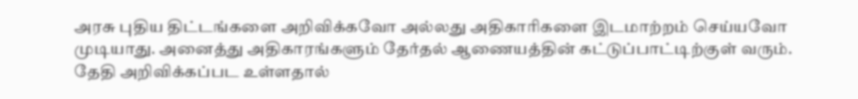அரசு புதிய திட்டங்களை அறிவிக்கவோ அல்லது அதிகாரிகளை இடமாற்றம் செய்யவோ முடியாது. அனைத்து அதிகாரங்களும் தேர்தல் ஆணையத்தின் கட்டுப்பாட்டிற்குள் வரும்.
தேதி அறிவிக்கப்பட உள்ளதால்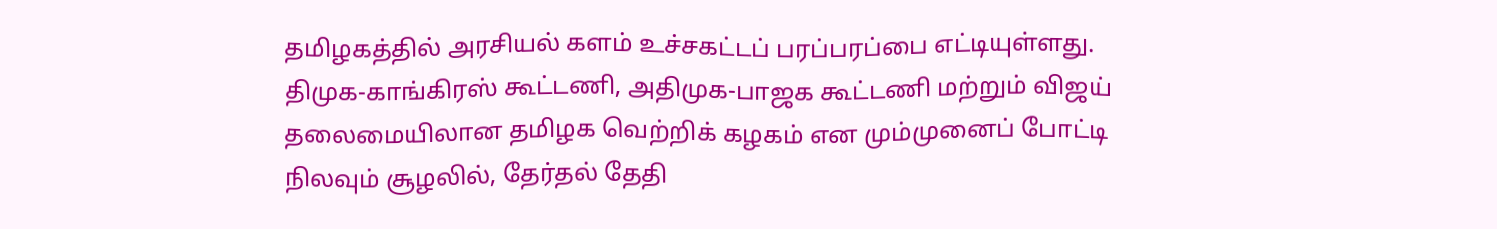தமிழகத்தில் அரசியல் களம் உச்சகட்டப் பரப்பரப்பை எட்டியுள்ளது. திமுக-காங்கிரஸ் கூட்டணி, அதிமுக-பாஜக கூட்டணி மற்றும் விஜய் தலைமையிலான தமிழக வெற்றிக் கழகம் என மும்முனைப் போட்டி நிலவும் சூழலில், தேர்தல் தேதி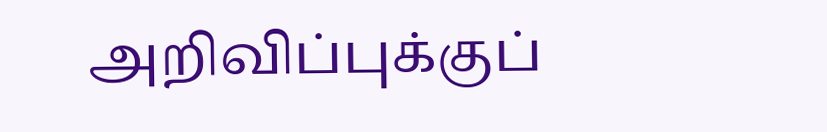அறிவிப்புக்குப்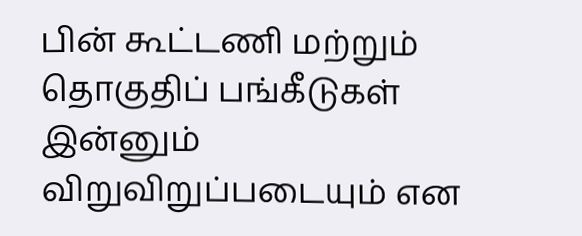பின் கூட்டணி மற்றும் தொகுதிப் பங்கீடுகள் இன்னும் விறுவிறுப்படையும் என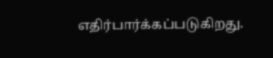எதிர்பார்க்கப்படுகிறது.